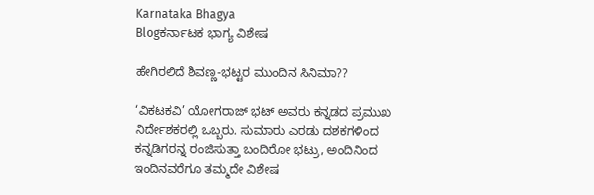Karnataka Bhagya
Blogಕರ್ನಾಟಕ ಭಾಗ್ಯ ವಿಶೇಷ

ಹೇಗಿರಲಿದೆ ಶಿವಣ್ಣ-ಭಟ್ಟರ ಮುಂದಿನ ಸಿನಿಮಾ??

‘ವಿಕಟಕವಿ’ ಯೋಗರಾಜ್ ಭಟ್ ಅವರು ಕನ್ನಡದ ಪ್ರಮುಖ ನಿರ್ದೇಶಕರಲ್ಲಿ ಒಬ್ಬರು. ಸುಮಾರು ಎರಡು ದಶಕಗಳಿಂದ ಕನ್ನಡಿಗರನ್ನ ರಂಜಿಸುತ್ತಾ ಬಂದಿರೋ ಭಟ್ರು, ಅಂದಿನಿಂದ ಇಂದಿನವರೆಗೂ ತಮ್ಮದೇ ವಿಶೇಷ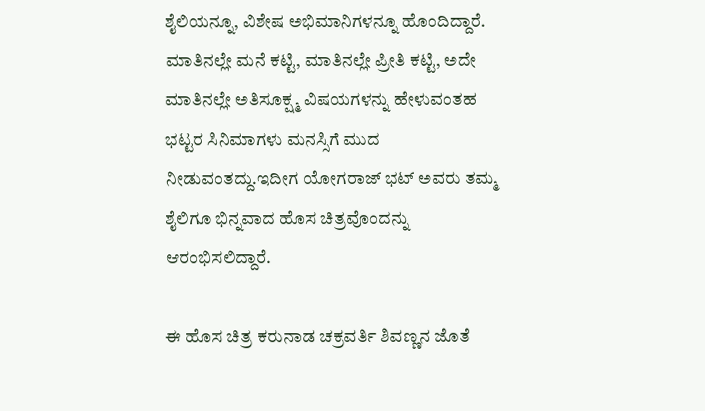ಶೈಲಿಯನ್ನೂ, ವಿಶೇಷ ಅಭಿಮಾನಿಗಳನ್ನೂ ಹೊಂದಿದ್ದಾರೆ. ಮಾತಿನಲ್ಲೇ ಮನೆ ಕಟ್ಟಿ, ಮಾತಿನಲ್ಲೇ ಪ್ರೀತಿ ಕಟ್ಟಿ, ಅದೇ ಮಾತಿನಲ್ಲೇ ಅತಿಸೂಕ್ಷ್ಮ ವಿಷಯಗಳನ್ನು ಹೇಳುವಂತಹ ಭಟ್ಟರ ಸಿನಿಮಾಗಳು ಮನಸ್ಸಿಗೆ ಮುದ ನೀಡುವಂತದ್ದು.ಇದೀಗ ಯೋಗರಾಜ್ ಭಟ್ ಅವರು ತಮ್ಮ ಶೈಲಿಗೂ ಭಿನ್ನವಾದ ಹೊಸ ಚಿತ್ರವೊಂದನ್ನು ಆರಂಭಿಸಲಿದ್ದಾರೆ.

ಈ ಹೊಸ ಚಿತ್ರ ಕರುನಾಡ ಚಕ್ರವರ್ತಿ ಶಿವಣ್ಣನ ಜೊತೆ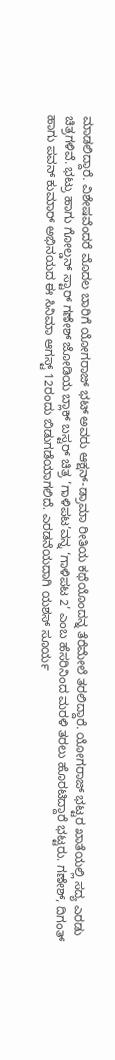ಮಾಡಲಿದ್ದಾರೆ. ವಿಶೇಷವೆಂದರೆ ಮೊದಲ ಬಾರಿಗೆ ಯೋಗರಾಜ್ ಭಟ್ ಅವರು ಆಕ್ಷನ್-ಡ್ರಾಮಾ ರೀತಿಯ ಕಥೆಯೊಂದನ್ನ ತೆರೆಮೇಲೆ ತರಲಿದ್ದಾರೆ. ಯೋಗರಾಜ್ ಭಟ್ಟರ ಖಾತೆಯಲ್ಲಿ ಸದ್ಯ ಎರಡು ಚಿತ್ರಗಳಿವೆ. ಭಟ್ರು ಹಾಗು ಗೋಲ್ಡನ್ ಸ್ಟಾರ್ ಗಣೇಶ್ ಜೋಡಿಯ ಬ್ಲಾಕ್ ಬಸ್ಟರ್ ಚಿತ್ರ ‘ಗಾಳಿಪಟ’ವನ್ನ ‘ಗಾಳಿಪಟ 2’ ಎಂಬ ಹೆಸರಿನಿಂದ ಮರಳಿ ತರಲು ಹೊರಟಿದ್ದಾರೆ ಭಟ್ಟರು. ಗಣೇಶ್, ದಿಗಂತ್ ಹಾಗು ಪವನ್ ಕುಮಾರ್ ಅಭಿನಯದ ಈ ಸಿನಿಮಾ ಆಗಸ್ಟ್ 12ರಂದು ಬಿಡುಗಡೆಯಾಗಲಿದೆ. ಎರಡನೆಯದಾಗಿ ಯಶಸ್ ಸೂರ್ಯ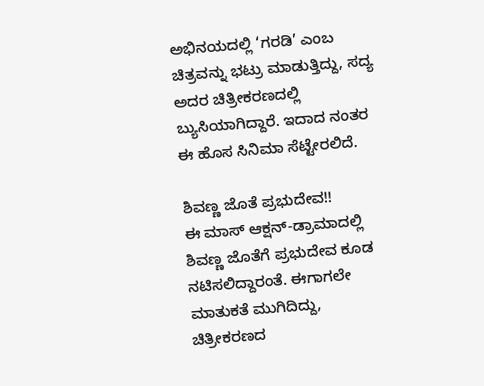ಅಭಿನಯದಲ್ಲಿ ‘ಗರಡಿ’ ಎಂಬ ಚಿತ್ರವನ್ನು ಭಟ್ರು ಮಾಡುತ್ತಿದ್ದು, ಸದ್ಯ ಅದರ ಚಿತ್ರೀಕರಣದಲ್ಲಿ ಬ್ಯುಸಿಯಾಗಿದ್ದಾರೆ. ಇದಾದ ನಂತರ ಈ ಹೊಸ ಸಿನಿಮಾ ಸೆಟ್ಟೇರಲಿದೆ.

ಶಿವಣ್ಣ ಜೊತೆ ಪ್ರಭುದೇವ!!
ಈ ಮಾಸ್ ಆಕ್ಷನ್-ಡ್ರಾಮಾದಲ್ಲಿ ಶಿವಣ್ಣ ಜೊತೆಗೆ ಪ್ರಭುದೇವ ಕೂಡ ನಟಿಸಲಿದ್ದಾರಂತೆ. ಈಗಾಗಲೇ ಮಾತುಕತೆ ಮುಗಿದಿದ್ದು, ಚಿತ್ರೀಕರಣದ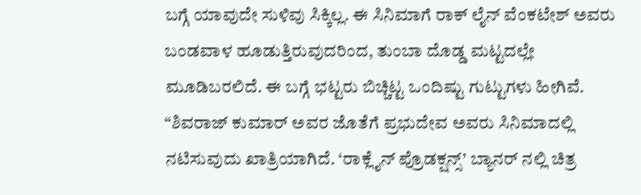ಬಗ್ಗೆ ಯಾವುದೇ ಸುಳಿವು ಸಿಕ್ಕಿಲ್ಲ. ಈ ಸಿನಿಮಾಗೆ ರಾಕ್ ಲೈನ್ ವೆಂಕಟೇಶ್ ಅವರು ಬಂಡವಾಳ ಹೂಡುತ್ತಿರುವುದರಿಂದ, ತುಂಬಾ ದೊಡ್ಡ ಮಟ್ಟದಲ್ಲೇ ಮೂಡಿಬರಲಿದೆ. ಈ ಬಗ್ಗೆ ಭಟ್ಟರು ಬಿಚ್ಚಿಟ್ಟ ಒಂದಿಷ್ಟು ಗುಟ್ಟುಗಳು ಹೀಗಿವೆ. “ಶಿವರಾಜ್ ಕುಮಾರ್ ಅವರ ಜೊತೆಗೆ ಪ್ರಭುದೇವ ಅವರು ಸಿನಿಮಾದಲ್ಲಿ ನಟಿಸುವುದು ಖಾತ್ರಿಯಾಗಿದೆ. ‘ರಾಕ್ಲೈನ್ ಪ್ರೊಡಕ್ಷನ್ಸ್’ ಬ್ಯಾನರ್ ನಲ್ಲಿ ಚಿತ್ರ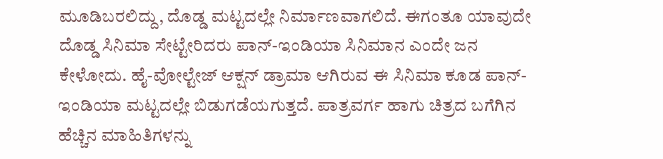ಮೂಡಿಬರಲಿದ್ದು, ದೊಡ್ಡ ಮಟ್ಟದಲ್ಲೇ ನಿರ್ಮಾಣವಾಗಲಿದೆ. ಈಗಂತೂ ಯಾವುದೇ ದೊಡ್ಡ ಸಿನಿಮಾ ಸೇಟ್ಟೇರಿದರು ಪಾನ್-ಇಂಡಿಯಾ ಸಿನಿಮಾನ ಎಂದೇ ಜನ ಕೇಳೋದು. ಹೈ-ವೋಲ್ಟೇಜ್ ಆಕ್ಷನ್ ಡ್ರಾಮಾ ಆಗಿರುವ ಈ ಸಿನಿಮಾ ಕೂಡ ಪಾನ್-ಇಂಡಿಯಾ ಮಟ್ಟದಲ್ಲೇ ಬಿಡುಗಡೆಯಗುತ್ತದೆ. ಪಾತ್ರವರ್ಗ ಹಾಗು ಚಿತ್ರದ ಬಗೆಗಿನ ಹೆಚ್ಚಿನ ಮಾಹಿತಿಗಳನ್ನು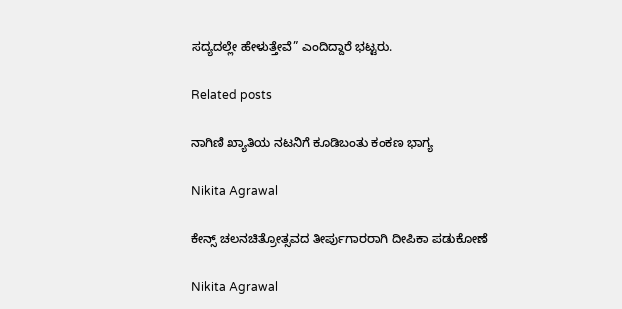ಸದ್ಯದಲ್ಲೇ ಹೇಳುತ್ತೇವೆ” ಎಂದಿದ್ದಾರೆ ಭಟ್ಟರು.

Related posts

ನಾಗಿಣಿ ಖ್ಯಾತಿಯ ನಟನಿಗೆ ಕೂಡಿಬಂತು ಕಂಕಣ ಭಾಗ್ಯ

Nikita Agrawal

ಕೇನ್ಸ್ ಚಲನಚಿತ್ರೋತ್ಸವದ ತೀರ್ಪುಗಾರರಾಗಿ ದೀಪಿಕಾ ಪಡುಕೋಣೆ

Nikita Agrawal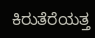ಕಿರುತೆರೆಯತ್ತ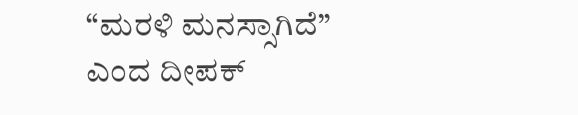“ಮರಳಿ ಮನಸ್ಸಾಗಿದೆ” ಎಂದ ದೀಪಕ್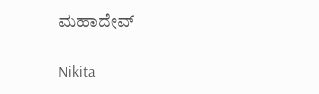ಮಹಾದೇವ್

Nikita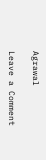Agrawal

Leave a Comment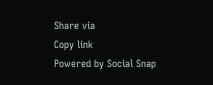Share via
Copy link
Powered by Social Snap